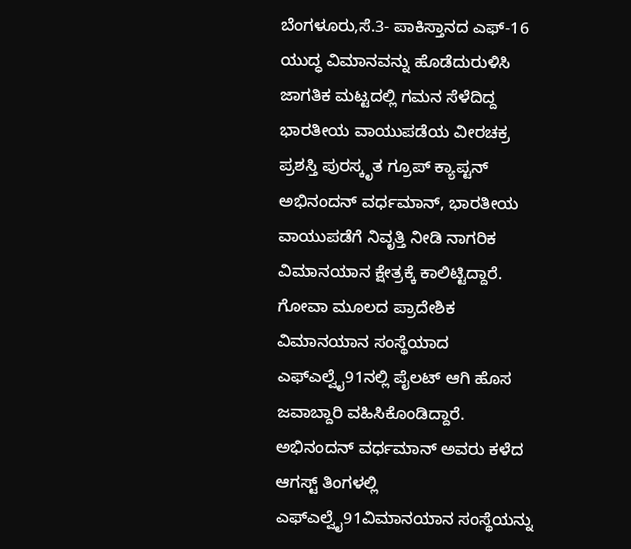ಬೆಂಗಳೂರು,ಸೆ.3- ಪಾಕಿಸ್ತಾನದ ಎಫ್-16 ಯುದ್ಧ ವಿಮಾನವನ್ನು ಹೊಡೆದುರುಳಿಸಿ ಜಾಗತಿಕ ಮಟ್ಟದಲ್ಲಿ ಗಮನ ಸೆಳೆದಿದ್ದ ಭಾರತೀಯ ವಾಯುಪಡೆಯ ವೀರಚಕ್ರ ಪ್ರಶಸ್ತಿ ಪುರಸ್ಕೃತ ಗ್ರೂಪ್ ಕ್ಯಾಪ್ಟನ್ ಅಭಿನಂದನ್ ವರ್ಧಮಾನ್, ಭಾರತೀಯ ವಾಯುಪಡೆಗೆ ನಿವೃತ್ತಿ ನೀಡಿ ನಾಗರಿಕ ವಿಮಾನಯಾನ ಕ್ಷೇತ್ರಕ್ಕೆ ಕಾಲಿಟ್ಟಿದ್ದಾರೆ. ಗೋವಾ ಮೂಲದ ಪ್ರಾದೇಶಿಕ ವಿಮಾನಯಾನ ಸಂಸ್ಥೆಯಾದ ಎಫ್ಎಲ್ವೈ91ನಲ್ಲಿ ಪೈಲಟ್ ಆಗಿ ಹೊಸ ಜವಾಬ್ದಾರಿ ವಹಿಸಿಕೊಂಡಿದ್ದಾರೆ.
ಅಭಿನಂದನ್ ವರ್ಧಮಾನ್ ಅವರು ಕಳೆದ ಆಗಸ್ಟ್ ತಿಂಗಳಲ್ಲಿ ಎಫ್ಎಲ್ವೈ91ವಿಮಾನಯಾನ ಸಂಸ್ಥೆಯನ್ನು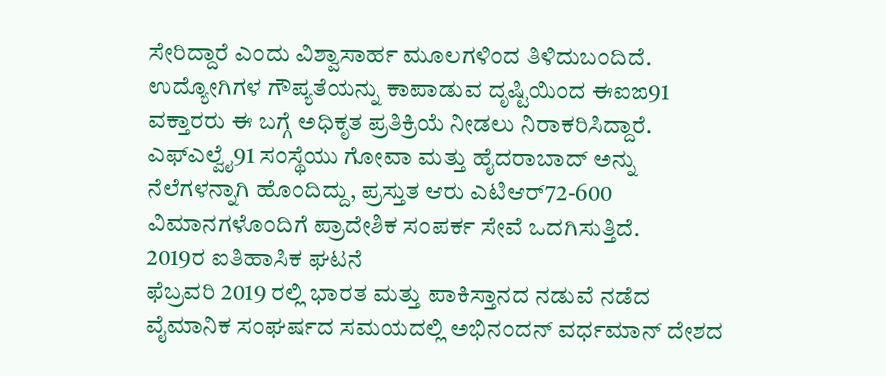ಸೇರಿದ್ದಾರೆ ಎಂದು ವಿಶ್ವಾಸಾರ್ಹ ಮೂಲಗಳಿಂದ ತಿಳಿದುಬಂದಿದೆ. ಉದ್ಯೋಗಿಗಳ ಗೌಪ್ಯತೆಯನ್ನು ಕಾಪಾಡುವ ದೃಷ್ಟಿಯಿಂದ ಈಐಙ91 ವಕ್ತಾರರು ಈ ಬಗ್ಗೆ ಅಧಿಕೃತ ಪ್ರತಿಕ್ರಿಯೆ ನೀಡಲು ನಿರಾಕರಿಸಿದ್ದಾರೆ. ಎಫ್ಎಲ್ವೈ91 ಸಂಸ್ಥೆಯು ಗೋವಾ ಮತ್ತು ಹೈದರಾಬಾದ್ ಅನ್ನು ನೆಲೆಗಳನ್ನಾಗಿ ಹೊಂದಿದ್ದು, ಪ್ರಸ್ತುತ ಆರು ಎಟಿಆರ್72-600 ವಿಮಾನಗಳೊಂದಿಗೆ ಪ್ರಾದೇಶಿಕ ಸಂಪರ್ಕ ಸೇವೆ ಒದಗಿಸುತ್ತಿದೆ.
2019ರ ಐತಿಹಾಸಿಕ ಘಟನೆ
ಫೆಬ್ರವರಿ 2019 ರಲ್ಲಿ ಭಾರತ ಮತ್ತು ಪಾಕಿಸ್ತಾನದ ನಡುವೆ ನಡೆದ ವೈಮಾನಿಕ ಸಂಘರ್ಷದ ಸಮಯದಲ್ಲಿ ಅಭಿನಂದನ್ ವರ್ಧಮಾನ್ ದೇಶದ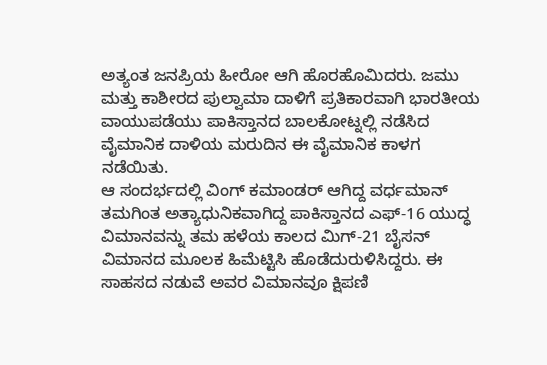ಅತ್ಯಂತ ಜನಪ್ರಿಯ ಹೀರೋ ಆಗಿ ಹೊರಹೊಮಿದರು. ಜಮು ಮತ್ತು ಕಾಶೀರದ ಪುಲ್ವಾಮಾ ದಾಳಿಗೆ ಪ್ರತಿಕಾರವಾಗಿ ಭಾರತೀಯ ವಾಯುಪಡೆಯು ಪಾಕಿಸ್ತಾನದ ಬಾಲಕೋಟ್ನಲ್ಲಿ ನಡೆಸಿದ ವೈಮಾನಿಕ ದಾಳಿಯ ಮರುದಿನ ಈ ವೈಮಾನಿಕ ಕಾಳಗ ನಡೆಯಿತು.
ಆ ಸಂದರ್ಭದಲ್ಲಿ ವಿಂಗ್ ಕಮಾಂಡರ್ ಆಗಿದ್ದ ವರ್ಧಮಾನ್ ತಮಗಿಂತ ಅತ್ಯಾಧುನಿಕವಾಗಿದ್ದ ಪಾಕಿಸ್ತಾನದ ಎಫ್-16 ಯುದ್ಧ ವಿಮಾನವನ್ನು ತಮ ಹಳೆಯ ಕಾಲದ ಮಿಗ್-21 ಬೈಸನ್ ವಿಮಾನದ ಮೂಲಕ ಹಿಮೆಟ್ಟಿಸಿ ಹೊಡೆದುರುಳಿಸಿದ್ದರು. ಈ ಸಾಹಸದ ನಡುವೆ ಅವರ ವಿಮಾನವೂ ಕ್ಷಿಪಣಿ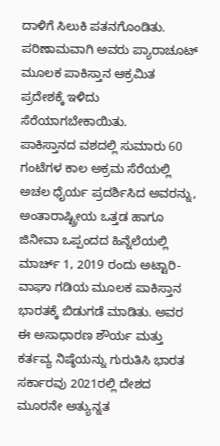ದಾಳಿಗೆ ಸಿಲುಕಿ ಪತನಗೊಂಡಿತು. ಪರಿಣಾಮವಾಗಿ ಅವರು ಪ್ಯಾರಾಚೂಟ್ ಮೂಲಕ ಪಾಕಿಸ್ತಾನ ಆಕ್ರಮಿತ ಪ್ರದೇಶಕ್ಕೆ ಇಳಿದು ಸೆರೆಯಾಗಬೇಕಾಯಿತು.
ಪಾಕಿಸ್ತಾನದ ವಶದಲ್ಲಿ ಸುಮಾರು 60 ಗಂಟೆಗಳ ಕಾಲ ಅಕ್ರಮ ಸೆರೆಯಲ್ಲಿ ಅಚಲ ಧೈರ್ಯ ಪ್ರದರ್ಶಿಸಿದ ಅವರನ್ನು, ಅಂತಾರಾಷ್ಟ್ರೀಯ ಒತ್ತಡ ಹಾಗೂ ಜಿನೀವಾ ಒಪ್ಪಂದದ ಹಿನ್ನೆಲೆಯಲ್ಲಿ ಮಾರ್ಚ್ 1, 2019 ರಂದು ಅಟ್ಟಾರಿ-ವಾಘಾ ಗಡಿಯ ಮೂಲಕ ಪಾಕಿಸ್ತಾನ ಭಾರತಕ್ಕೆ ಬಿಡುಗಡೆ ಮಾಡಿತು. ಅವರ ಈ ಅಸಾಧಾರಣ ಶೌರ್ಯ ಮತ್ತು ಕರ್ತವ್ಯ ನಿಷ್ಠೆಯನ್ನು ಗುರುತಿಸಿ ಭಾರತ ಸರ್ಕಾರವು 2021ರಲ್ಲಿ ದೇಶದ ಮೂರನೇ ಅತ್ಯುನ್ನತ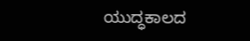ಯುದ್ಧಕಾಲದ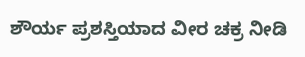ಶೌರ್ಯ ಪ್ರಶಸ್ತಿಯಾದ ವೀರ ಚಕ್ರ ನೀಡಿ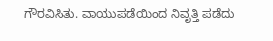ಗೌರವಿಸಿತು. ವಾಯುಪಡೆಯಿಂದ ನಿವೃತ್ತಿ ಪಡೆದು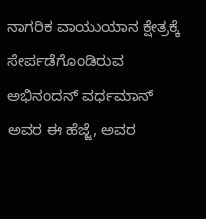ನಾಗರಿಕ ವಾಯುಯಾನ ಕ್ಷೇತ್ರಕ್ಕೆ ಸೇರ್ಪಡೆಗೊಂಡಿರುವ ಅಭಿನಂದನ್ ವರ್ಧಮಾನ್ ಅವರ ಈ ಹೆಜ್ಜೆ, ಅವರ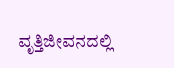ವೃತ್ತಿಜೀವನದಲ್ಲಿ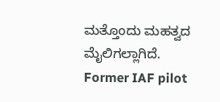ಮತ್ತೊಂದು ಮಹತ್ವದ ಮೈಲಿಗಲ್ಲಾಗಿದೆ.
Former IAF pilot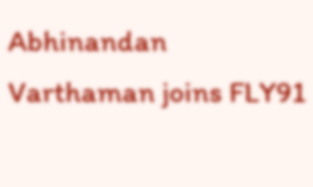Abhinandan Varthaman joins FLY91